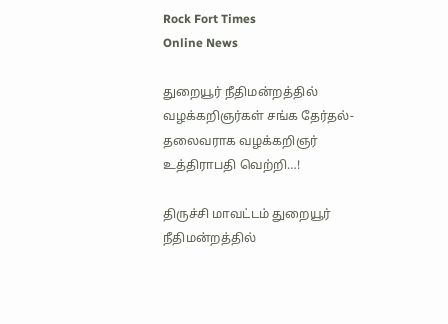Rock Fort Times
Online News

துறையூர் நீதிமன்றத்தில் வழக்கறிஞர்கள் சங்க தேர்தல்- தலைவராக வழக்கறிஞர் உத்திராபதி வெற்றி…!

திருச்சி மாவட்டம் துறையூர் நீதிமன்றத்தில்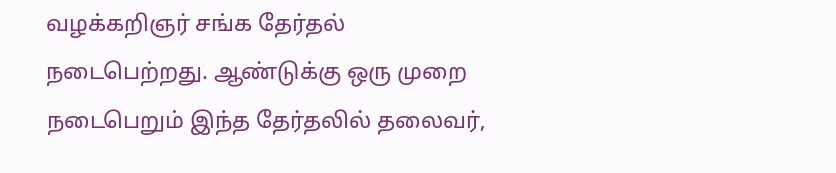வழக்கறிஞர் சங்க தேர்தல் நடைபெற்றது. ஆண்டுக்கு ஒரு முறை நடைபெறும் இந்த தேர்தலில் தலைவர்,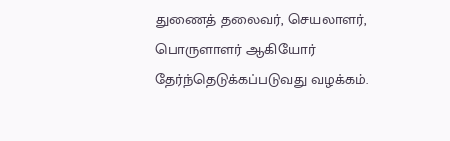துணைத் தலைவர், செயலாளர், பொருளாளர் ஆகியோர் தேர்ந்தெடுக்கப்படுவது வழக்கம்.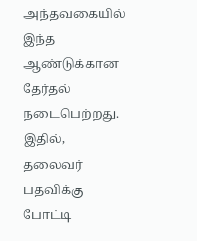அந்தவகையில் இந்த ஆண்டுக்கான தேர்தல் நடைபெற்றது. இதில், தலைவர் பதவிக்கு போட்டி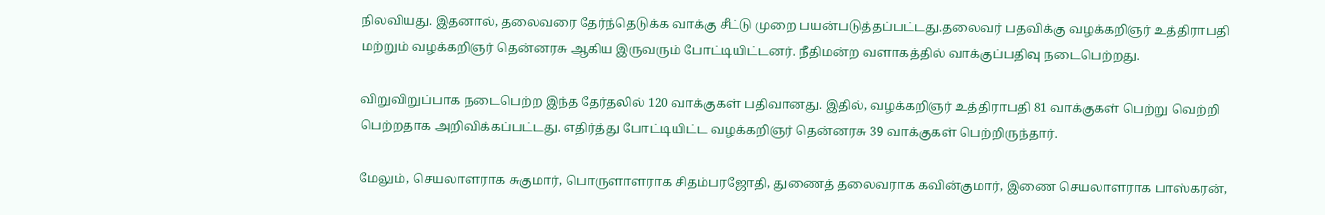நிலவியது. இதனால், தலைவரை தேர்ந்தெடுக்க வாக்கு சீட்டு முறை பயன்படுத்தப்பட்டது.தலைவர் பதவிக்கு வழக்கறிஞர் உத்திராபதி மற்றும் வழக்கறிஞர் தென்னரசு ஆகிய இருவரும் போட்டியிட்டனர். நீதிமன்ற வளாகத்தில் வாக்குப்பதிவு நடைபெற்றது.

விறுவிறுப்பாக நடைபெற்ற இந்த தேர்தலில் 120 வாக்குகள் பதிவானது. இதில், வழக்கறிஞர் உத்திராபதி 81 வாக்குகள் பெற்று வெற்றி பெற்றதாக அறிவிக்கப்பட்டது. எதிர்த்து போட்டியிட்ட வழக்கறிஞர் தென்னரசு 39 வாக்குகள் பெற்றிருந்தார்.

மேலும், செயலாளராக சுகுமார், பொருளாளராக சிதம்பரஜோதி, துணைத் தலைவராக கவின்குமார், இணை செயலாளராக பாஸ்கரன்,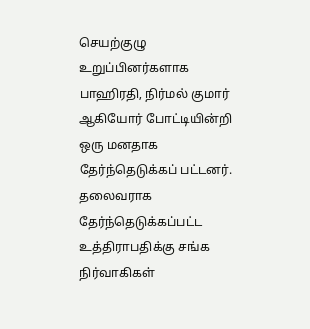செயற்குழு உறுப்பினர்களாக பாஹிரதி, நிர்மல் குமார் ஆகியோர் போட்டியின்றி ஒரு மனதாக தேர்ந்தெடுக்கப் பட்டனர். தலைவராக தேர்ந்தெடுக்கப்பட்ட உத்திராபதிக்கு சங்க நிர்வாகிகள்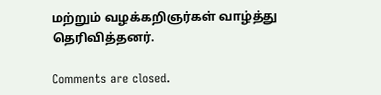மற்றும் வழக்கறிஞர்கள் வாழ்த்து தெரிவித்தனர்.

Comments are closed.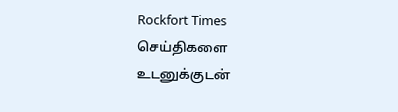Rockfort Times செய்திகளை உடனுக்குடன்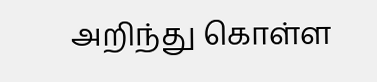அறிந்து கொள்ள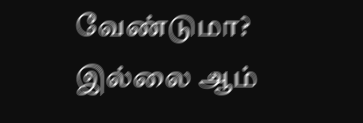வேண்டுமா? இல்லை ஆம்